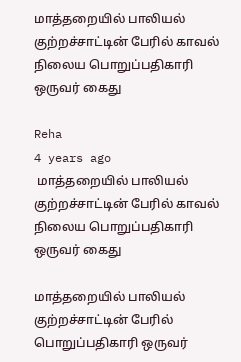மாத்தறையில் பாலியல் குற்றச்சாட்டின் பேரில் காவல் நிலைய பொறுப்பதிகாரி ஒருவர் கைது

Reha
4 years ago
 மாத்தறையில் பாலியல் குற்றச்சாட்டின் பேரில் காவல் நிலைய பொறுப்பதிகாரி ஒருவர் கைது

மாத்தறையில் பாலியல் குற்றச்சாட்டின் பேரில் பொறுப்பதிகாரி ஒருவர்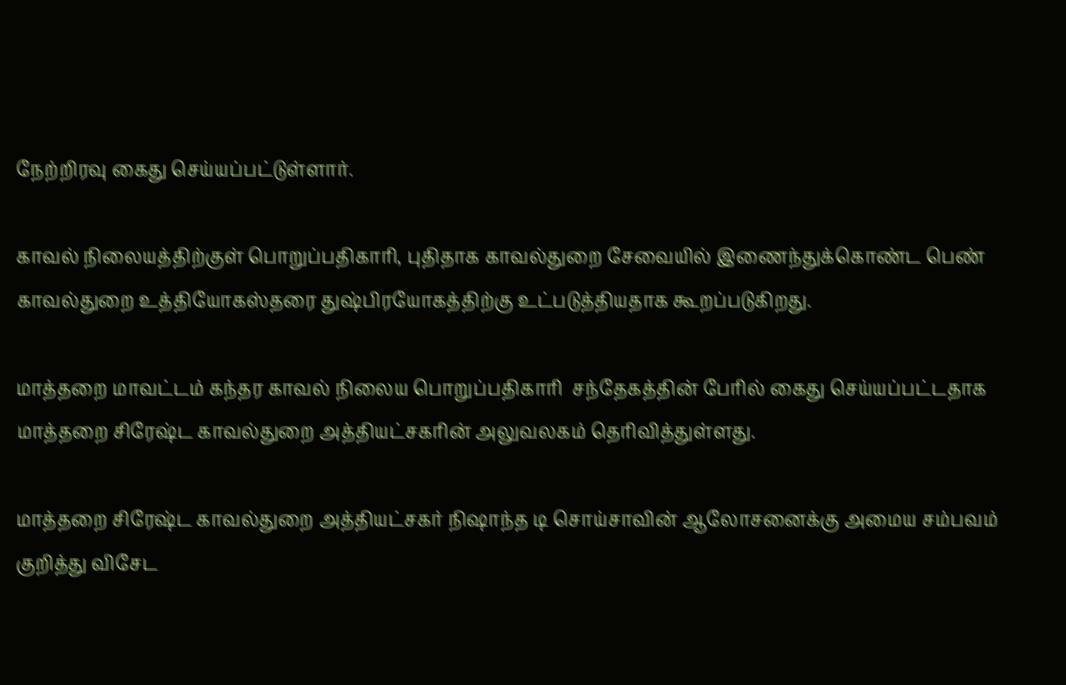நேற்றிரவு கைது செய்யப்பட்டுள்ளார்.

காவல் நிலையத்திற்குள் பொறுப்பதிகாரி, புதிதாக காவல்துறை சேவையில் இணைந்துக்கொண்ட பெண் காவல்துறை உத்தியோகஸ்தரை துஷ்பிரயோகத்திற்கு உட்படுத்தியதாக கூறப்படுகிறது.

மாத்தறை மாவட்டம் கந்தர காவல் நிலைய பொறுப்பதிகாரி  சந்தேகத்தின் பேரில் கைது செய்யப்பட்டதாக மாத்தறை சிரேஷ்ட காவல்துறை அத்தியட்சகரின் அலுவலகம் தெரிவித்துள்ளது.

மாத்தறை சிரேஷ்ட காவல்துறை அத்தியட்சகர் நிஷாந்த டி சொய்சாவின் ஆலோசனைக்கு அமைய சம்பவம் குறித்து விசேட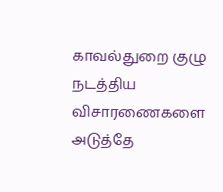காவல்துறை குழு நடத்திய விசாரணைகளை அடுத்தே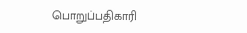பொறுப்பதிகாரி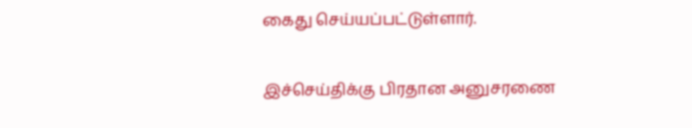கைது செய்யப்பட்டுள்ளார்.

இச்செய்திக்கு பிரதான அனுசரணை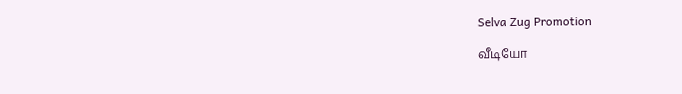Selva Zug Promotion

வீடியோ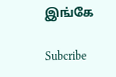இங்கே

Subcribe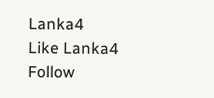Lanka4
Like Lanka4
Follow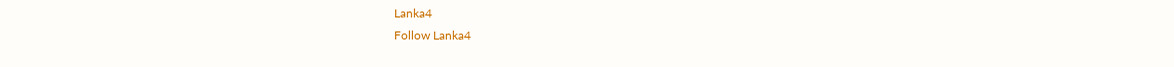Lanka4
Follow Lanka4